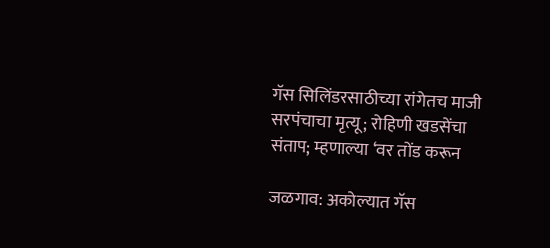गॅस सिलिंडरसाठीच्या रांगेतच माजी सरपंचाचा मृत्यू; रोहिणी खडसेंचा संताप; म्हणाल्या ‘वर तोंड करून

जळगाव: अकोल्यात गॅस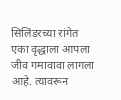सिलिंडरच्या रांगेत एका वृद्धाला आपला जीव गमावावा लागला आहे. त्यावरून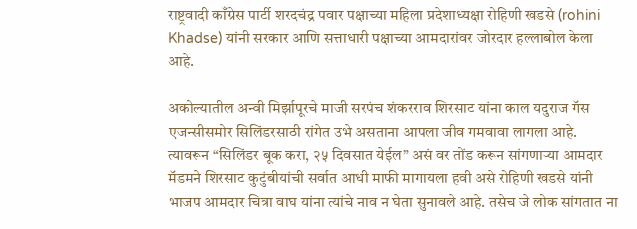राष्ट्रवादी काँग्रेस पार्टी शरदचंद्र पवार पक्षाच्या महिला प्रदेशाध्यक्षा रोहिणी खडसे (rohini Khadse) यांनी सरकार आणि सत्ताधारी पक्षाच्या आमदारांवर जोरदार हल्लाबोल केला आहे.

अकोल्यातील अन्वी मिर्झापूरचे माजी सरपंच शंकरराव शिरसाट यांना काल यदुराज गॅस एजन्सीसमोर सिलिंडरसाठी रांगेत उभे असताना आपला जीव गमवावा लागला आहे. त्यावरून “सिलिंडर बूक करा, २५ दिवसात येईल” असं वर तोंड करून सांगणाऱ्या आमदार मॅडमने शिरसाट कुटुंबीयांची सर्वात आधी माफी मागायला हवी असे रोहिणी खडसे यांनी भाजप आमदार चित्रा वाघ यांना त्यांचे नाव न घेता सुनावले आहे. तसेच जे लोक सांगतात ना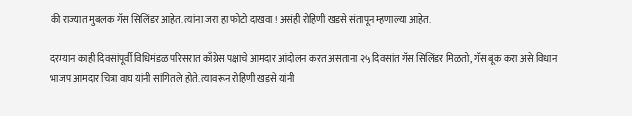की राज्यात मुबलक गॅस सिलिंडर आहेत. त्यांना जरा हा फोटो दाखवा ! असंही रोहिणी खडसे संतापून म्हणाल्या आहेत.

दरम्यान काही दिवसांपूर्वी विधिमंडळ परिसरात काँग्रेस पक्षाचे आमदार आंदोलन करत असताना २५ दिवसांत गॅस सिलिंडर मिळतो, गॅस बूक करा असे विधान भाजप आमदार चित्रा वाघ यांनी सांगितले होते. त्यावरून रोहिणी खडसे यांनी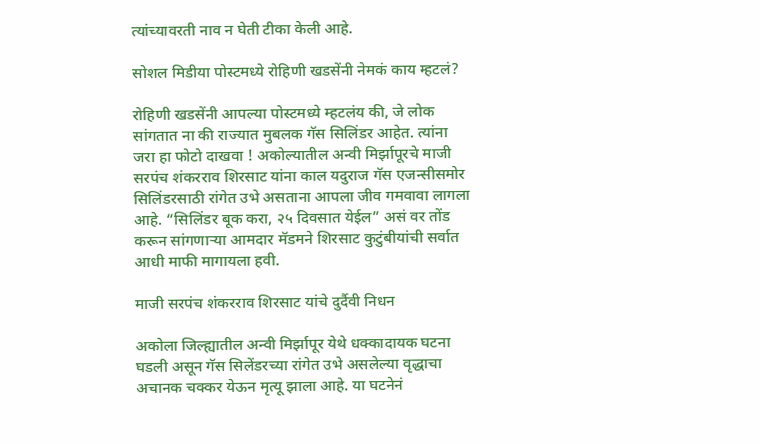त्यांच्यावरती नाव न घेती टीका केली आहे.

सोशल मिडीया पोस्टमध्ये रोहिणी खडसेंनी नेमकं काय म्हटलं?

रोहिणी खडसेंनी आपल्या पोस्टमध्ये म्हटलंय की, जे लोक सांगतात ना की राज्यात मुबलक गॅस सिलिंडर आहेत. त्यांना जरा हा फोटो दाखवा ! अकोल्यातील अन्वी मिर्झापूरचे माजी सरपंच शंकरराव शिरसाट यांना काल यदुराज गॅस एजन्सीसमोर सिलिंडरसाठी रांगेत उभे असताना आपला जीव गमवावा लागला आहे. “सिलिंडर बूक करा, २५ दिवसात येईल” असं वर तोंड करून सांगणाऱ्या आमदार मॅडमने शिरसाट कुटुंबीयांची सर्वात आधी माफी मागायला हवी.

माजी सरपंच शंकरराव शिरसाट यांचे दुर्दैवी निधन

अकोला जिल्ह्यातील अन्वी मिर्झापूर येथे धक्कादायक घटना घडली असून गॅस सिलेंडरच्या रांगेत उभे असलेल्या वृद्धाचा अचानक चक्कर येऊन मृत्यू झाला आहे. या घटनेनं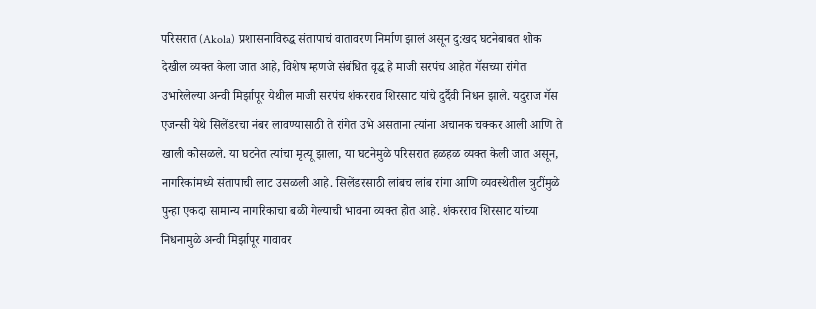परिसरात (Akola) प्रशासनाविरुद्ध संतापाचं वातावरण निर्माण झालं असून दु:खद घटनेबाबत शोक देखील व्यक्त केला जात आहे, विशेष म्हणजे संबंधित वृद्ध हे माजी सरपंच आहेत गॅसच्या रांगेत उभारेलेल्या अन्वी मिर्झापूर येथील माजी सरपंच शंकरराव शिरसाट यांचे दुर्दैवी निधन झाले. यदुराज गॅस एजन्सी येथे सिलेंडरचा नंबर लावण्यासाठी ते रांगेत उभे असताना त्यांना अचानक चक्कर आली आणि ते खाली कोसळले. या घटनेत त्यांचा मृत्यू झाला, या घटनेमुळे परिसरात हळहळ व्यक्त केली जात असून, नागरिकांमध्ये संतापाची लाट उसळली आहे. सिलेंडरसाठी लांबच लांब रांगा आणि व्यवस्थेतील त्रुटींमुळे पुन्हा एकदा सामान्य नागरिकाचा बळी गेल्याची भावना व्यक्त होत आहे. शंकरराव शिरसाट यांच्या निधनामुळे अन्वी मिर्झापूर गावावर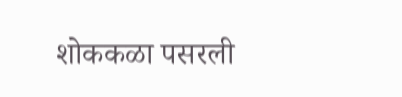शोककळा पसरली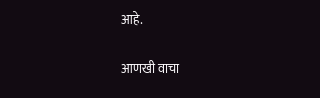आहे.

आणखी वाचा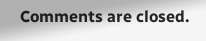Comments are closed.